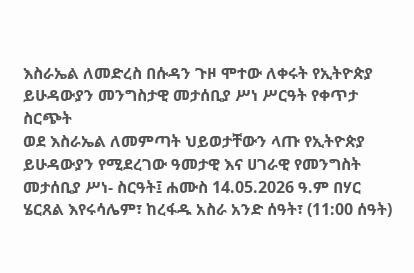እስራኤል ለመድረስ በሱዳን ጉዞ ሞተው ለቀሩት የኢትዮጵያ ይሁዳውያን መንግስታዊ መታሰቢያ ሥነ ሥርዓት የቀጥታ ስርጭት
ወደ እስራኤል ለመምጣት ህይወታቸውን ላጡ የኢትዮጵያ ይሁዳውያን የሚደረገው ዓመታዊ እና ሀገራዊ የመንግስት መታሰቢያ ሥነ- ስርዓት፤ ሐሙስ 14.05.2026 ዓ.ም በሃር ሄርጸል እየሩሳሌም፣ ከረፋዱ አስራ አንድ ሰዓት፣ (11:00 ሰዓት)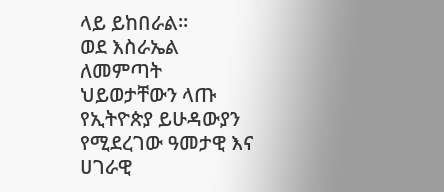ላይ ይከበራል።
ወደ እስራኤል ለመምጣት ህይወታቸውን ላጡ የኢትዮጵያ ይሁዳውያን የሚደረገው ዓመታዊ እና ሀገራዊ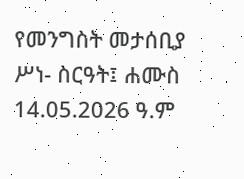የመንግስት መታሰቢያ ሥነ- ስርዓት፤ ሐሙስ 14.05.2026 ዓ.ም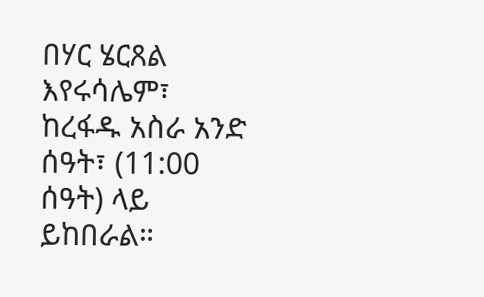በሃር ሄርጸል እየሩሳሌም፣ ከረፋዱ አስራ አንድ ሰዓት፣ (11:00 ሰዓት) ላይ ይከበራል።